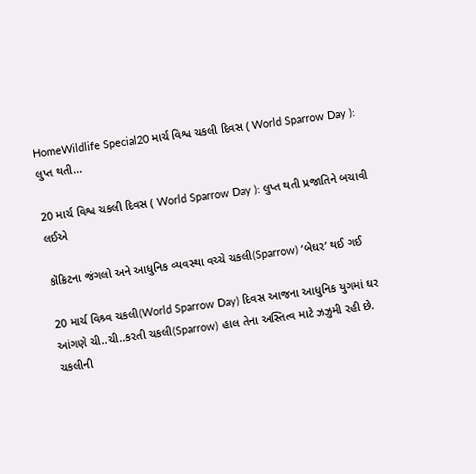HomeWildlife Special20 માર્ચ વિશ્વ ચકલી દિવસ ( World Sparrow Day ): લુપ્ત થતી...

20 માર્ચ વિશ્વ ચકલી દિવસ ( World Sparrow Day ): લુપ્ત થતી પ્રજાતિને બચાવી લઈએ

કોંક્રિટના જંગલો અને આધુનિક વ્યવસ્થા વચ્ચે ચકલી(Sparrow) ‘બેઘર’ થઈ ગઈ

20 માર્ચ વિશ્ર્વ ચકલી(World Sparrow Day) દિવસ આજના આધુનિક યુગમાં ઘર આંગણે ચી..ચી..કરતી ચકલી(Sparrow) હાલ તેના અસ્તિત્વ માટે ઝઝુમી રહી છે. ચકલીની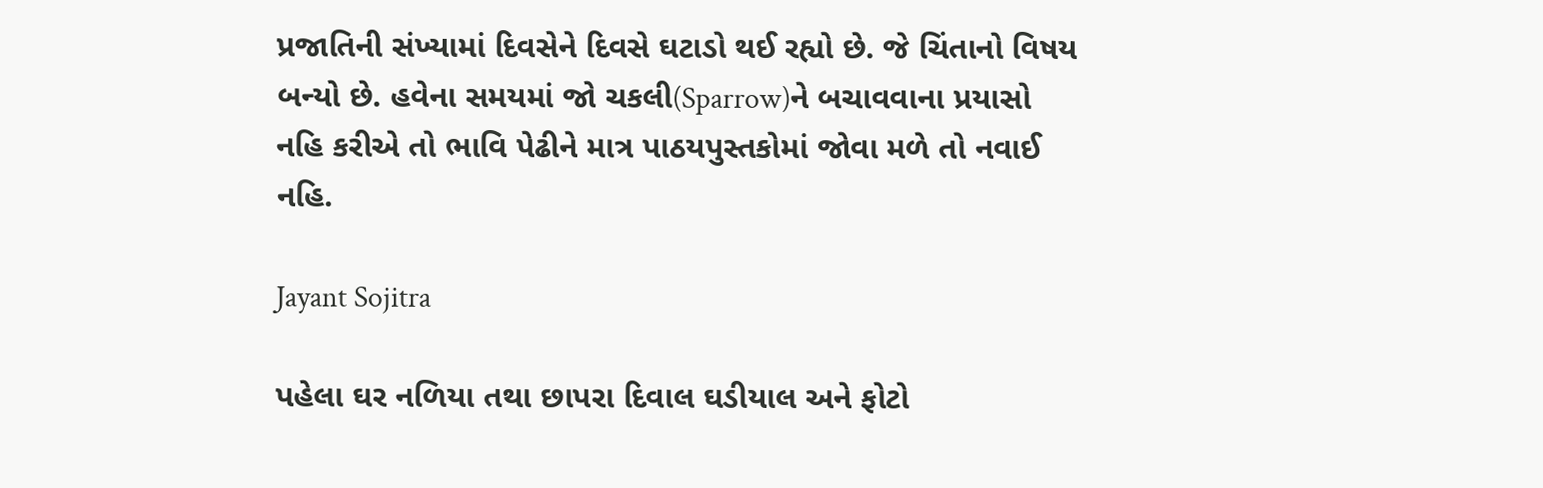પ્રજાતિની સંખ્યામાં દિવસેને દિવસે ઘટાડો થઈ રહ્યો છે. જે ચિંતાનો વિષય બન્યો છે. હવેના સમયમાં જો ચકલી(Sparrow)ને બચાવવાના પ્રયાસો નહિ કરીએ તો ભાવિ પેઢીને માત્ર પાઠયપુસ્તકોમાં જોવા મળે તો નવાઈ નહિ.

Jayant Sojitra

પહેલા ઘર નળિયા તથા છાપરા દિવાલ ઘડીયાલ અને ફોટો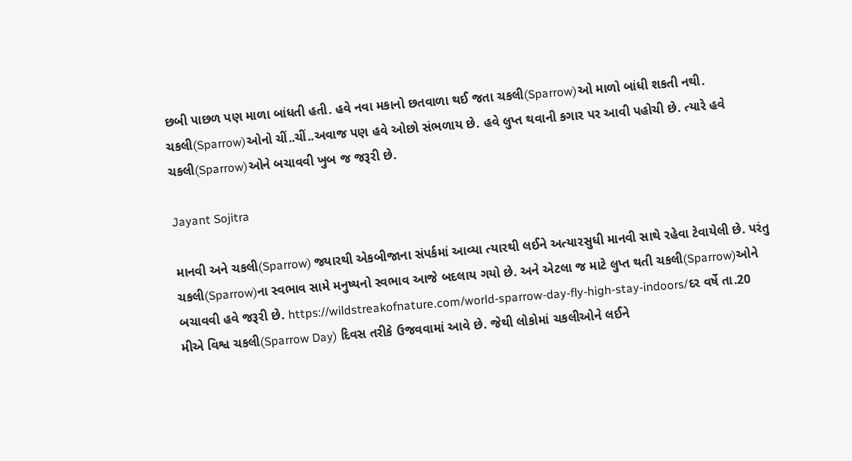છબી પાછળ પણ માળા બાંધતી હતી. હવે નવા મકાનો છતવાળા થઈ જતા ચકલી(Sparrow)ઓ માળો બાંધી શકતી નથી. ચકલી(Sparrow)ઓનો ચીં..ચીં..અવાજ પણ હવે ઓછો સંભળાય છે. હવે લુપ્ત થવાની કગાર પર આવી પહોચી છે. ત્યારે હવે ચકલી(Sparrow)ઓને બચાવવી ખુબ જ જરૂરી છે.

Jayant Sojitra

માનવી અને ચકલી(Sparrow) જ્યારથી એકબીજાના સંપર્કમાં આવ્યા ત્યારથી લઈને અત્યારસુધી માનવી સાથે રહેવા ટેવાયેલી છે. પરંતુ ચકલી(Sparrow)ના સ્વભાવ સામે મનુષ્યનો સ્વભાવ આજે બદલાય ગયો છે. અને એટલા જ માટે લુપ્ત થતી ચકલી(Sparrow)ઓને બચાવવી હવે જરૂરી છે. https://wildstreakofnature.com/world-sparrow-day-fly-high-stay-indoors/દર વર્ષે તા.20 મીએ વિશ્વ ચકલી(Sparrow Day) દિવસ તરીકે ઉજવવામાં આવે છે. જેથી લોકોમાં ચકલીઓને લઈને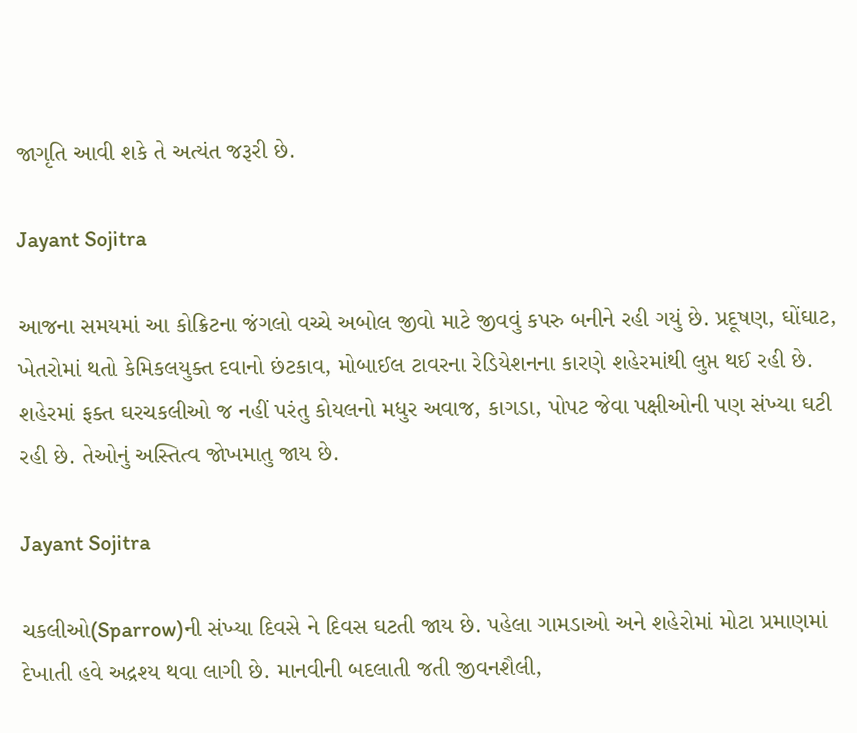જાગૃતિ આવી શકે તે અત્યંત જરૂરી છે.

Jayant Sojitra

આજના સમયમાં આ કોક્રિટના જંગલો વચ્ચે અબોલ જીવો માટે જીવવું કપરુ બનીને રહી ગયું છે. પ્રદૂષણ, ઘોંઘાટ, ખેતરોમાં થતો કેમિકલયુક્ત દવાનો છંટકાવ, મોબાઈલ ટાવરના રેડિયેશનના કારણે શહેરમાંથી લુપ્ત થઈ રહી છે. શહેરમાં ફક્ત ઘરચકલીઓ જ નહીં પરંતુ કોયલનો મધુર અવાજ, કાગડા, પોપટ જેવા પક્ષીઓની પણ સંખ્યા ઘટી રહી છે. તેઓનું અસ્તિત્વ જોખમાતુ જાય છે.

Jayant Sojitra

ચકલીઓ(Sparrow)ની સંખ્યા દિવસે ને દિવસ ઘટતી જાય છે. પહેલા ગામડાઓ અને શહેરોમાં મોટા પ્રમાણમાં દેખાતી હવે અદ્રશ્ય થવા લાગી છે. માનવીની બદલાતી જતી જીવનશૈલી,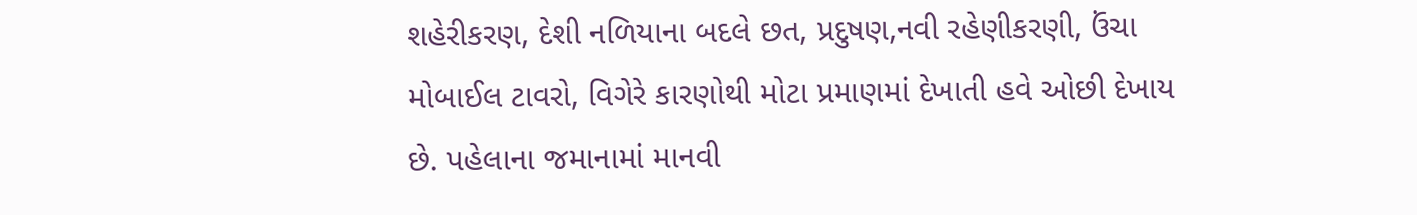શહેરીકરણ, દેશી નળિયાના બદલે છત, પ્રદુષણ,નવી રહેણીકરણી, ઉંચા મોબાઈલ ટાવરો, વિગેરે કારણોથી મોટા પ્રમાણમાં દેખાતી હવે ઓછી દેખાય છે. પહેલાના જમાનામાં માનવી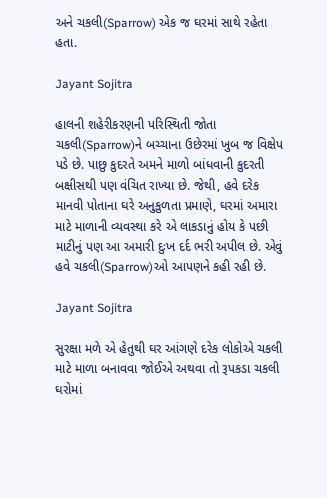અને ચકલી(Sparrow) એક જ ઘરમાં સાથે રહેતા હતા.

Jayant Sojitra

હાલની શહેરીકરણની પરિસ્થિતી જોતા ચકલી(Sparrow)ને બચ્ચાના ઉછેરમાં ખુબ જ વિક્ષેપ પડે છે. પાછુ કુદરતે અમને માળો બાંધવાની કુદરતી બક્ષીસથી પણ વંચિત રાખ્યા છે. જેથી, હવે દરેક માનવી પોતાના ઘરે અનુકુળતા પ્રમાણે, ઘરમાં અમારા માટે માળાની વ્યવસ્થા કરે એ લાકડાનું હોય કે પછી માટીનું પણ આ અમારી દુઃખ દર્દ ભરી અપીલ છે. એવું હવે ચકલી(Sparrow)ઓ આપણને કહી રહી છે.

Jayant Sojitra

સુરક્ષા મળે એ હેતુથી ઘર આંગણે દરેક લોકોએ ચકલી માટે માળા બનાવવા જોઈએ અથવા તો રૂપકડા ચકલી ઘરોમાં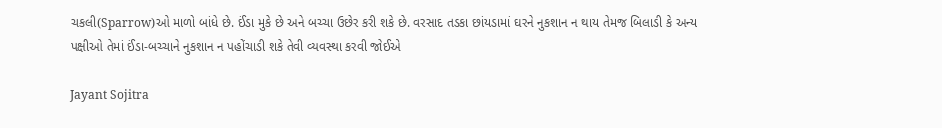ચકલી(Sparrow)ઓ માળો બાંધે છે. ઈંડા મુકે છે અને બચ્ચા ઉછેર કરી શકે છે. વરસાદ તડકા છાંયડામાં ઘરને નુકશાન ન થાય તેમજ બિલાડી કે અન્ય પક્ષીઓ તેમાં ઈંડા-બચ્ચાને નુકશાન ન પહોંચાડી શકે તેવી વ્યવસ્થા કરવી જોઈએ

Jayant Sojitra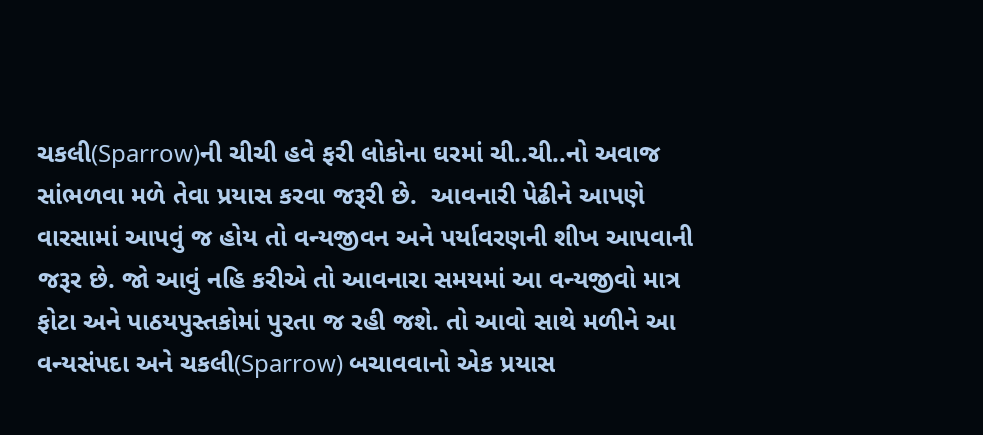ચકલી(Sparrow)ની ચીચી હવે ફરી લોકોના ઘરમાં ચી..ચી..નો અવાજ સાંભળવા મળે તેવા પ્રયાસ કરવા જરૂરી છે.  આવનારી પેઢીને આપણે વારસામાં આપવું જ હોય તો વન્યજીવન અને પર્યાવરણની શીખ આપવાની જરૂર છે. જો આવું નહિ કરીએ તો આવનારા સમયમાં આ વન્યજીવો માત્ર ફોટા અને પાઠયપુસ્તકોમાં પુરતા જ રહી જશે. તો આવો સાથે મળીને આ વન્યસંપદા અને ચકલી(Sparrow) બચાવવાનો એક પ્રયાસ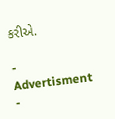કરીએ.

- Advertisment -